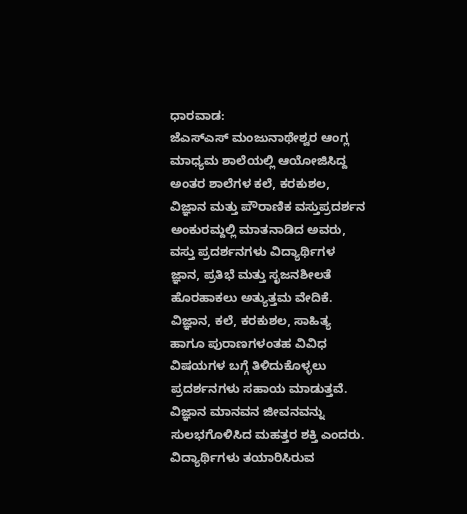ಧಾರವಾಡ:
ಜೆಎಸ್ಎಸ್ ಮಂಜುನಾಥೇಶ್ವರ ಆಂಗ್ಲ ಮಾಧ್ಯಮ ಶಾಲೆಯಲ್ಲಿ ಆಯೋಜಿಸಿದ್ದ ಅಂತರ ಶಾಲೆಗಳ ಕಲೆ, ಕರಕುಶಲ, ವಿಜ್ಞಾನ ಮತ್ತು ಪೌರಾಣಿಕ ವಸ್ತುಪ್ರದರ್ಶನ ಅಂಕುರಮ್ದಲ್ಲಿ ಮಾತನಾಡಿದ ಅವರು, ವಸ್ತು ಪ್ರದರ್ಶನಗಳು ವಿದ್ಯಾರ್ಥಿಗಳ ಜ್ಞಾನ, ಪ್ರತಿಭೆ ಮತ್ತು ಸೃಜನಶೀಲತೆ ಹೊರಹಾಕಲು ಅತ್ಯುತ್ತಮ ವೇದಿಕೆ. ವಿಜ್ಞಾನ, ಕಲೆ, ಕರಕುಶಲ, ಸಾಹಿತ್ಯ ಹಾಗೂ ಪುರಾಣಗಳಂತಹ ವಿವಿಧ ವಿಷಯಗಳ ಬಗ್ಗೆ ತಿಳಿದುಕೊಳ್ಳಲು ಪ್ರದರ್ಶನಗಳು ಸಹಾಯ ಮಾಡುತ್ತವೆ. ವಿಜ್ಞಾನ ಮಾನವನ ಜೀವನವನ್ನು ಸುಲಭಗೊಳಿಸಿದ ಮಹತ್ತರ ಶಕ್ತಿ ಎಂದರು.
ವಿದ್ಯಾರ್ಥಿಗಳು ತಯಾರಿಸಿರುವ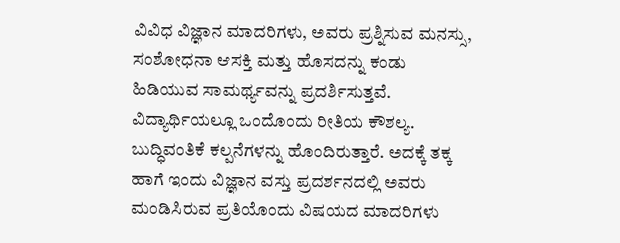ವಿವಿಧ ವಿಜ್ಞಾನ ಮಾದರಿಗಳು, ಅವರು ಪ್ರಶ್ನಿಸುವ ಮನಸ್ಸು, ಸಂಶೋಧನಾ ಆಸಕ್ತಿ ಮತ್ತು ಹೊಸದನ್ನು ಕಂಡು ಹಿಡಿಯುವ ಸಾಮರ್ಥ್ಯವನ್ನು ಪ್ರದರ್ಶಿಸುತ್ತವೆ. ವಿದ್ಯಾರ್ಥಿಯಲ್ಲೂ ಒಂದೊಂದು ರೀತಿಯ ಕೌಶಲ್ಯ. ಬುದ್ಧಿವಂತಿಕೆ ಕಲ್ಪನೆಗಳನ್ನು ಹೊಂದಿರುತ್ತಾರೆ. ಅದಕ್ಕೆ ತಕ್ಕ ಹಾಗೆ ಇಂದು ವಿಜ್ಞಾನ ವಸ್ತು ಪ್ರದರ್ಶನದಲ್ಲಿ ಅವರು ಮಂಡಿಸಿರುವ ಪ್ರತಿಯೊಂದು ವಿಷಯದ ಮಾದರಿಗಳು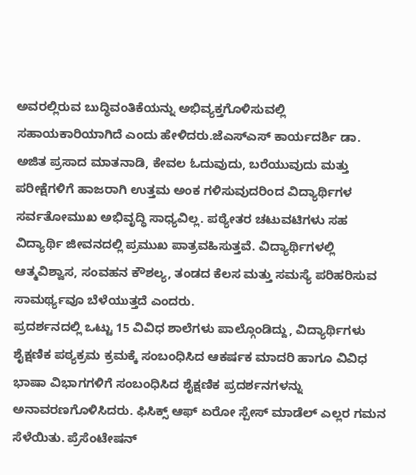ಅವರಲ್ಲಿರುವ ಬುದ್ಧಿವಂತಿಕೆಯನ್ನು ಅಭಿವ್ಯಕ್ತಗೊಳಿಸುವಲ್ಲಿ ಸಹಾಯಕಾರಿಯಾಗಿದೆ ಎಂದು ಹೇಳಿದರು.ಜೆಎಸ್ಎಸ್ ಕಾರ್ಯದರ್ಶಿ ಡಾ. ಅಜಿತ ಪ್ರಸಾದ ಮಾತನಾಡಿ, ಕೇವಲ ಓದುವುದು, ಬರೆಯುವುದು ಮತ್ತು ಪರೀಕ್ಷೆಗಳಿಗೆ ಹಾಜರಾಗಿ ಉತ್ತಮ ಅಂಕ ಗಳಿಸುವುದರಿಂದ ವಿದ್ಯಾರ್ಥಿಗಳ ಸರ್ವತೋಮುಖ ಅಭಿವೃದ್ಧಿ ಸಾಧ್ಯವಿಲ್ಲ. ಪಠ್ಯೇತರ ಚಟುವಟಿಗಳು ಸಹ ವಿದ್ಯಾರ್ಥಿ ಜೀವನದಲ್ಲಿ ಪ್ರಮುಖ ಪಾತ್ರವಹಿಸುತ್ತವೆ. ವಿದ್ಯಾರ್ಥಿಗಳಲ್ಲಿ ಆತ್ಮವಿಶ್ವಾಸ, ಸಂವಹನ ಕೌಶಲ್ಯ, ತಂಡದ ಕೆಲಸ ಮತ್ತು ಸಮಸ್ಯೆ ಪರಿಹರಿಸುವ ಸಾಮರ್ಥ್ಯವೂ ಬೆಳೆಯುತ್ತದೆ ಎಂದರು.
ಪ್ರದರ್ಶನದಲ್ಲಿ ಒಟ್ಟು 15 ವಿವಿಧ ಶಾಲೆಗಳು ಪಾಲ್ಗೊಂಡಿದ್ದು, ವಿದ್ಯಾರ್ಥಿಗಳು ಶೈಕ್ಷಣಿಕ ಪಠ್ಯಕ್ರಮ ಕ್ರಮಕ್ಕೆ ಸಂಬಂಧಿಸಿದ ಆಕರ್ಷಕ ಮಾದರಿ ಹಾಗೂ ವಿವಿಧ ಭಾಷಾ ವಿಭಾಗಗಳಿಗೆ ಸಂಬಂಧಿಸಿದ ಶೈಕ್ಷಣಿಕ ಪ್ರದರ್ಶನಗಳನ್ನು ಅನಾವರಣಗೊಳಿಸಿದರು. ಫಿಸಿಕ್ಸ್ ಆಫ್ ಏರೋ ಸ್ಪೇಸ್ ಮಾಡೆಲ್ ಎಲ್ಲರ ಗಮನ ಸೆಳೆಯಿತು. ಪ್ರೆಸೆಂಟೇಷನ್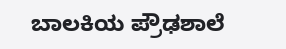ಬಾಲಕಿಯ ಪ್ರೌಢಶಾಲೆ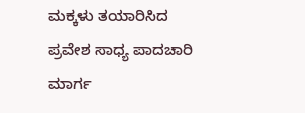ಮಕ್ಕಳು ತಯಾರಿಸಿದ ಪ್ರವೇಶ ಸಾಧ್ಯ ಪಾದಚಾರಿ ಮಾರ್ಗ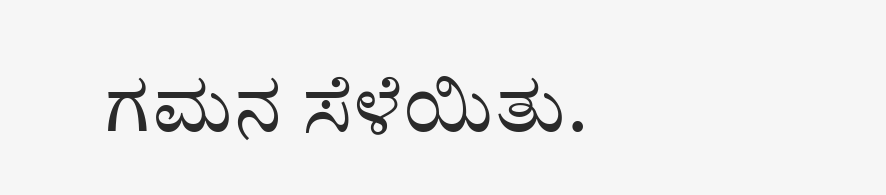ಗಮನ ಸೆಳೆಯಿತು.